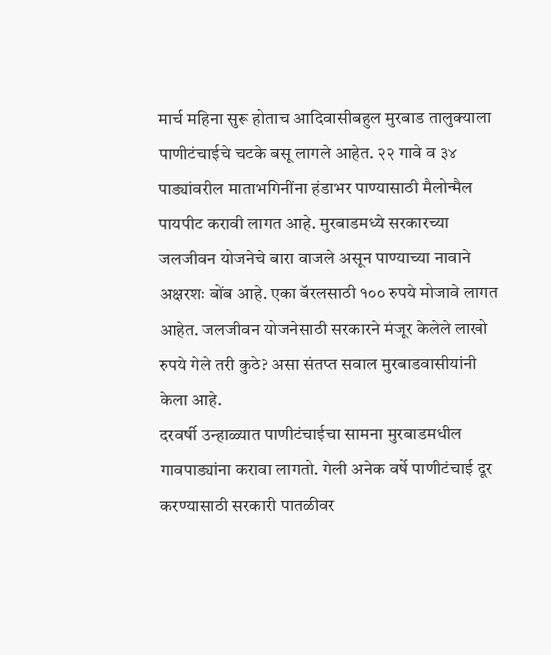मार्च महिना सुरू होताच आदिवासीबहुल मुरबाड तालुक्याला पाणीटंचाईचे चटके बसू लागले आहेत. २२ गावे व ३४ पाड्यांवरील माताभगिनींना हंडाभर पाण्यासाठी मैलोन्मैल पायपीट करावी लागत आहे. मुरबाडमध्ये सरकारच्या जलजीवन योजनेचे बारा वाजले असून पाण्याच्या नावाने अक्षरशः बोंब आहे. एका बॅरलसाठी १०० रुपये मोजावे लागत आहेत. जलजीवन योजनेसाठी सरकारने मंजूर केलेले लाखो रुपये गेले तरी कुठे? असा संतप्त सवाल मुरबाडवासीयांनी केला आहे.
दरवर्षी उन्हाळ्यात पाणीटंचाईचा सामना मुरबाडमधील गावपाड्यांना करावा लागतो. गेली अनेक वर्षे पाणीटंचाई दूर करण्यासाठी सरकारी पातळीवर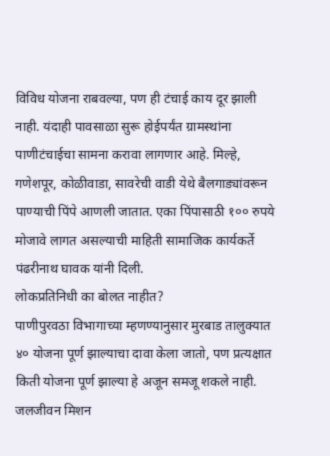विविध योजना राबवल्या, पण ही टंचाई काय दूर झाली नाही. यंदाही पावसाळा सुरू होईपर्यंत ग्रामस्थांना पाणीटंचाईचा सामना करावा लागणार आहे. मिल्हे, गणेशपूर, कोळीवाडा, सावरेची वाडी येथे बैलगाड्यांवरून पाण्याची पिंपे आणली जातात. एका पिंपासाठी १०० रुपये मोजावे लागत असल्याची माहिती सामाजिक कार्यकर्ते पंढरीनाथ घावक यांनी दिली.
लोकप्रतिनिधी का बोलत नाहीत?
पाणीपुरवठा विभागाच्या म्हणण्यानुसार मुरबाड तालुक्यात ४० योजना पूर्ण झाल्याचा दावा केला जातो, पण प्रत्यक्षात किती योजना पूर्ण झाल्या हे अजून समजू शकले नाही. जलजीवन मिशन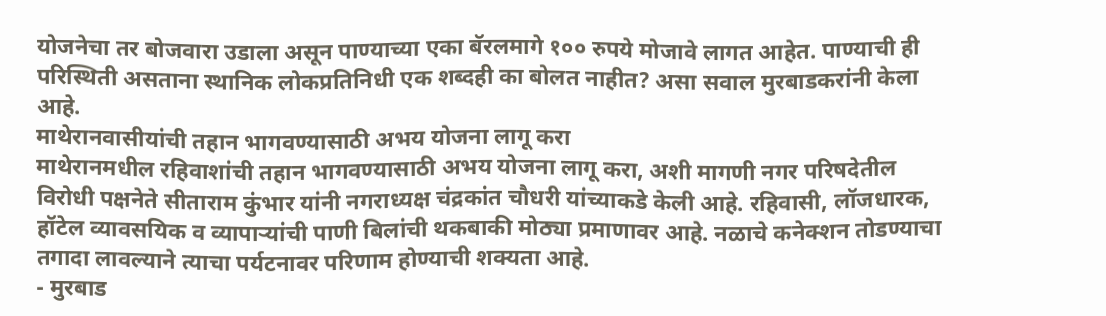योजनेचा तर बोजवारा उडाला असून पाण्याच्या एका बॅरलमागे १०० रुपये मोजावे लागत आहेत. पाण्याची ही परिस्थिती असताना स्थानिक लोकप्रतिनिधी एक शब्दही का बोलत नाहीत? असा सवाल मुरबाडकरांनी केला आहे.
माथेरानवासीयांची तहान भागवण्यासाठी अभय योजना लागू करा
माथेरानमधील रहिवाशांची तहान भागवण्यासाठी अभय योजना लागू करा, अशी मागणी नगर परिषदेतील विरोधी पक्षनेते सीताराम कुंभार यांनी नगराध्यक्ष चंद्रकांत चौधरी यांच्याकडे केली आहे. रहिवासी, लॉजधारक, हॉटेल व्यावसयिक व व्यापाऱ्यांची पाणी बिलांची थकबाकी मोठ्या प्रमाणावर आहे. नळाचे कनेक्शन तोडण्याचा तगादा लावल्याने त्याचा पर्यटनावर परिणाम होण्याची शक्यता आहे.
- मुरबाड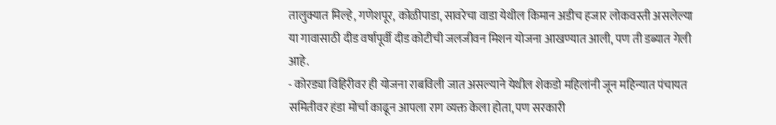तालुक्यात मिल्हे, गणेशपूर, कोळीपाडा, सावरेचा वाडा येथील किमान अडीच हजार लोकवस्ती असलेल्या या गावासाठी दीड वर्षापूर्वी दीड कोटीची जलजीवन मिशन योजना आखण्यात आली, पण ती डब्यात गेली आहे.
- कोरड्या विहिरीवर ही योजना राबविली जात असल्याने येथील शेकडो महिलांनी जून महिन्यात पंचायत समितीवर हंडा मोर्चा काढून आपला राग व्यक्त केला होता, पण सरकारी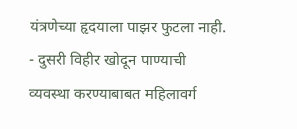यंत्रणेच्या हृदयाला पाझर फुटला नाही.
- दुसरी विहीर खोदून पाण्याची व्यवस्था करण्याबाबत महिलावर्ग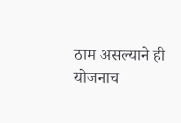ठाम असल्याने ही योजनाच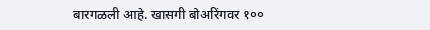बारगळली आहे. खासगी बोअरिंगवर १००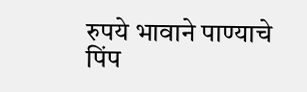रुपये भावाने पाण्याचे पिंप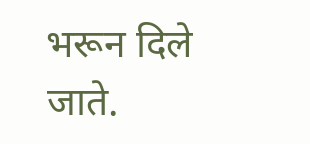भरून दिले जाते.